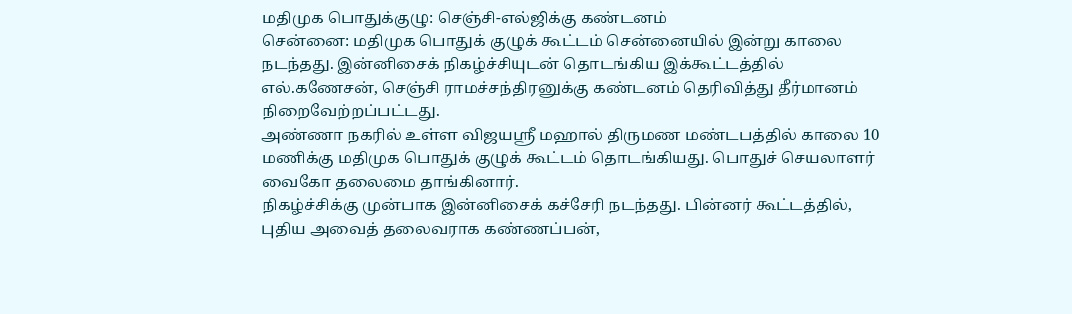மதிமுக பொதுக்குழு: செஞ்சி-எல்ஜிக்கு கண்டனம்
சென்னை: மதிமுக பொதுக் குழுக் கூட்டம் சென்னையில் இன்று காலை நடந்தது. இன்னிசைக் நிகழ்ச்சியுடன் தொடங்கிய இக்கூட்டத்தில் எல்.கணேசன், செஞ்சி ராமச்சந்திரனுக்கு கண்டனம் தெரிவித்து தீர்மானம் நிறைவேற்றப்பட்டது.
அண்ணா நகரில் உள்ள விஜயஸ்ரீ மஹால் திருமண மண்டபத்தில் காலை 10 மணிக்கு மதிமுக பொதுக் குழுக் கூட்டம் தொடங்கியது. பொதுச் செயலாளர் வைகோ தலைமை தாங்கினார்.
நிகழ்ச்சிக்கு முன்பாக இன்னிசைக் கச்சேரி நடந்தது. பின்னர் கூட்டத்தில், புதிய அவைத் தலைவராக கண்ணப்பன்,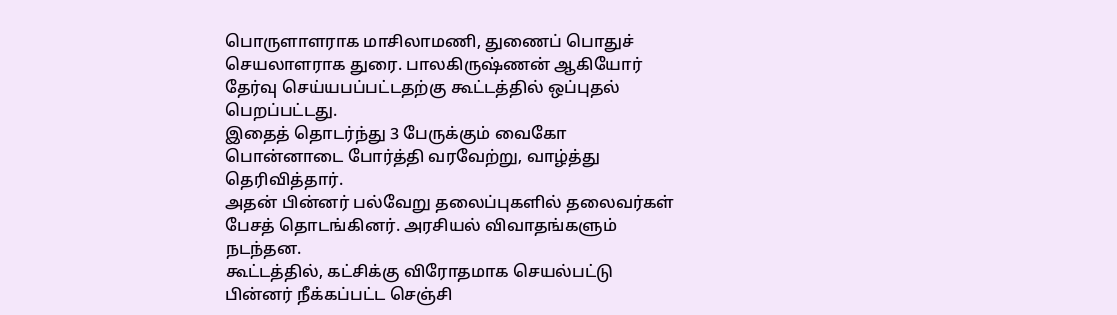பொருளாளராக மாசிலாமணி, துணைப் பொதுச் செயலாளராக துரை. பாலகிருஷ்ணன் ஆகியோர் தேர்வு செய்யபப்பட்டதற்கு கூட்டத்தில் ஒப்புதல் பெறப்பட்டது.
இதைத் தொடர்ந்து 3 பேருக்கும் வைகோ பொன்னாடை போர்த்தி வரவேற்று, வாழ்த்து தெரிவித்தார்.
அதன் பின்னர் பல்வேறு தலைப்புகளில் தலைவர்கள் பேசத் தொடங்கினர். அரசியல் விவாதங்களும் நடந்தன.
கூட்டத்தில், கட்சிக்கு விரோதமாக செயல்பட்டு பின்னர் நீக்கப்பட்ட செஞ்சி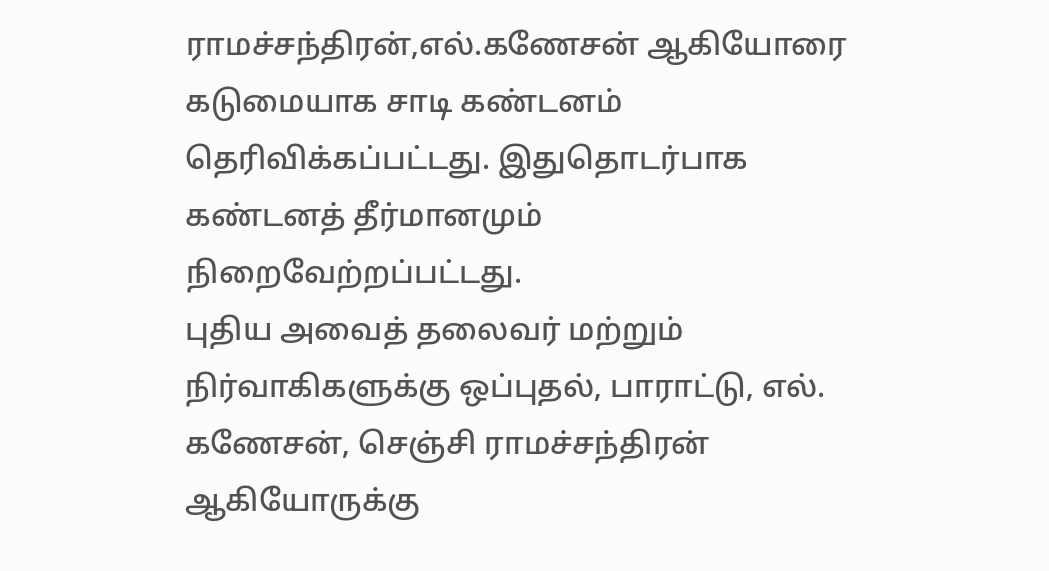ராமச்சந்திரன்,எல்.கணேசன் ஆகியோரை கடுமையாக சாடி கண்டனம் தெரிவிக்கப்பட்டது. இதுதொடர்பாக கண்டனத் தீர்மானமும் நிறைவேற்றப்பட்டது.
புதிய அவைத் தலைவர் மற்றும் நிர்வாகிகளுக்கு ஒப்புதல், பாராட்டு, எல். கணேசன், செஞ்சி ராமச்சந்திரன் ஆகியோருக்கு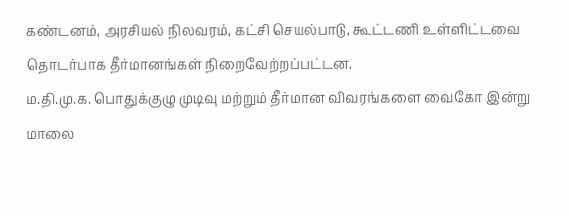கண்டனம், அரசியல் நிலவரம், கட்சி செயல்பாடு, கூட்டணி உள்ளிட்டவை தொடர்பாக தீர்மானங்கள் நிறைவேற்றப்பட்டன.
ம.தி.மு.க. பொதுக்குழு முடிவு மற்றும் தீர்மான விவரங்களை வைகோ இன்று மாலை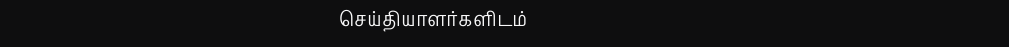செய்தியாளர்களிடம்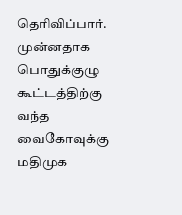தெரிவிப்பார்.
முன்னதாக பொதுக்குழு கூட்டத்திற்கு வந்த வைகோவுக்கு மதிமுக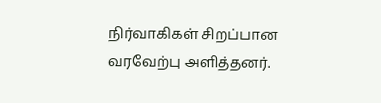நிர்வாகிகள் சிறப்பான வரவேற்பு அளித்தனர்.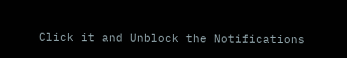Click it and Unblock the Notifications